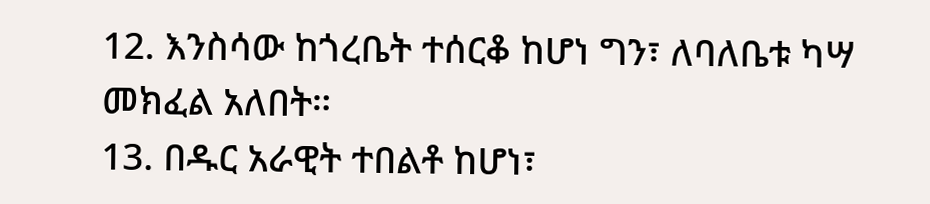12. እንስሳው ከጎረቤት ተሰርቆ ከሆነ ግን፣ ለባለቤቱ ካሣ መክፈል አለበት።
13. በዱር አራዊት ተበልቶ ከሆነ፣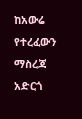ከአውሬ የተረፈውን ማስረጃ አድርጎ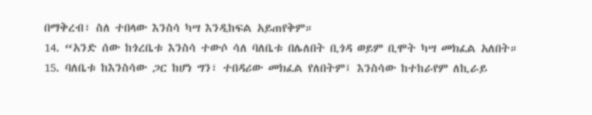በማቅረብ፣ ስለ ተበላው እንስሳ ካሣ እንዲከፍል አይጠየቅም።
14. “አንድ ሰው ከጎረቤቱ እንስሳ ተውሶ ሳለ ባለቤቱ በሌለበት ቢጎዳ ወይም ቢሞት ካሣ መክፈል አለበት።
15. ባለቤቱ ከእንስሳው ጋር ከሆነ ግን፣ ተበዳሪው መክፈል የለበትም፤ እንስሳው ከተከራየም ለኪራይ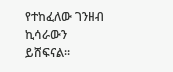የተከፈለው ገንዘብ ኪሳራውን ይሸፍናል።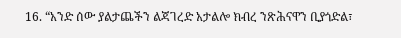16. “አንድ ሰው ያልታጨችን ልጃገረድ አታልሎ ክብረ ንጽሕናዋን ቢያጎድል፣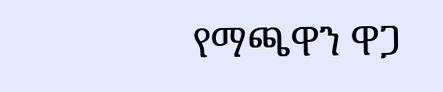የማጫዋን ዋጋ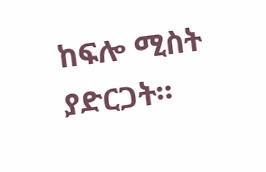ከፍሎ ሚስት ያድርጋት።